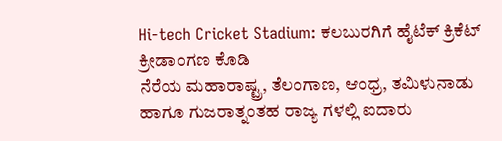Hi-tech Cricket Stadium: ಕಲಬುರಗಿಗೆ ಹೈಟೆಕ್ ಕ್ರಿಕೆಟ್ ಕ್ರೀಡಾಂಗಣ ಕೊಡಿ
ನೆರೆಯ ಮಹಾರಾಷ್ಟ್ರ, ತೆಲಂಗಾಣ, ಆಂಧ್ರ, ತಮಿಳುನಾಡು ಹಾಗೂ ಗುಜರಾತ್ನಂತಹ ರಾಜ್ಯ ಗಳಲ್ಲಿ ಐದಾರು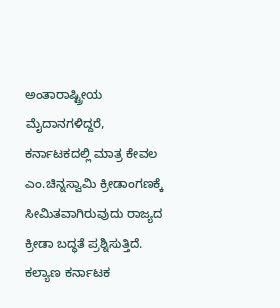ಅಂತಾರಾಷ್ಟ್ರೀಯ ಮೈದಾನಗಳಿದ್ದರೆ, ಕರ್ನಾಟಕದಲ್ಲಿ ಮಾತ್ರ ಕೇವಲ ಎಂ.ಚಿನ್ನಸ್ವಾಮಿ ಕ್ರೀಡಾಂಗಣಕ್ಕೆ ಸೀಮಿತವಾಗಿರುವುದು ರಾಜ್ಯದ ಕ್ರೀಡಾ ಬದ್ಧತೆ ಪ್ರಶ್ನಿಸುತ್ತಿದೆ. ಕಲ್ಯಾಣ ಕರ್ನಾಟಕ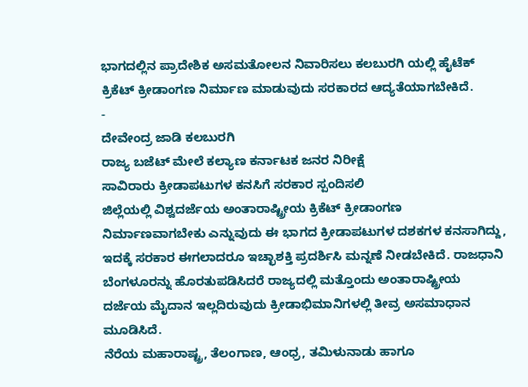ಭಾಗದಲ್ಲಿನ ಪ್ರಾದೇಶಿಕ ಅಸಮತೋಲನ ನಿವಾರಿಸಲು ಕಲಬುರಗಿ ಯಲ್ಲಿ ಹೈಟೆಕ್ ಕ್ರಿಕೆಟ್ ಕ್ರೀಡಾಂಗಣ ನಿರ್ಮಾಣ ಮಾಡುವುದು ಸರಕಾರದ ಆದ್ಯತೆಯಾಗಬೇಕಿದೆ.
-
ದೇವೇಂದ್ರ ಜಾಡಿ ಕಲಬುರಗಿ
ರಾಜ್ಯ ಬಜೆಟ್ ಮೇಲೆ ಕಲ್ಯಾಣ ಕರ್ನಾಟಕ ಜನರ ನಿರೀಕ್ಷೆ
ಸಾವಿರಾರು ಕ್ರೀಡಾಪಟುಗಳ ಕನಸಿಗೆ ಸರಕಾರ ಸ್ಪಂದಿಸಲಿ
ಜಿಲ್ಲೆಯಲ್ಲಿ ವಿಶ್ವದರ್ಜೆಯ ಅಂತಾರಾಷ್ಟ್ರೀಯ ಕ್ರಿಕೆಟ್ ಕ್ರೀಡಾಂಗಣ ನಿರ್ಮಾಣವಾಗಬೇಕು ಎನ್ನುವುದು ಈ ಭಾಗದ ಕ್ರೀಡಾಪಟುಗಳ ದಶಕಗಳ ಕನಸಾಗಿದ್ದು, ಇದಕ್ಕೆ ಸರಕಾರ ಈಗಲಾದರೂ ಇಚ್ಛಾಶಕ್ತಿ ಪ್ರದರ್ಶಿಸಿ ಮನ್ನಣೆ ನೀಡಬೇಕಿದೆ. ರಾಜಧಾನಿ ಬೆಂಗಳೂರನ್ನು ಹೊರತುಪಡಿಸಿದರೆ ರಾಜ್ಯದಲ್ಲಿ ಮತ್ತೊಂದು ಅಂತಾರಾಷ್ಟ್ರೀಯ ದರ್ಜೆಯ ಮೈದಾನ ಇಲ್ಲದಿರುವುದು ಕ್ರೀಡಾಭಿಮಾನಿಗಳಲ್ಲಿ ತೀವ್ರ ಅಸಮಾಧಾನ ಮೂಡಿಸಿದೆ.
ನೆರೆಯ ಮಹಾರಾಷ್ಟ್ರ, ತೆಲಂಗಾಣ, ಆಂಧ್ರ, ತಮಿಳುನಾಡು ಹಾಗೂ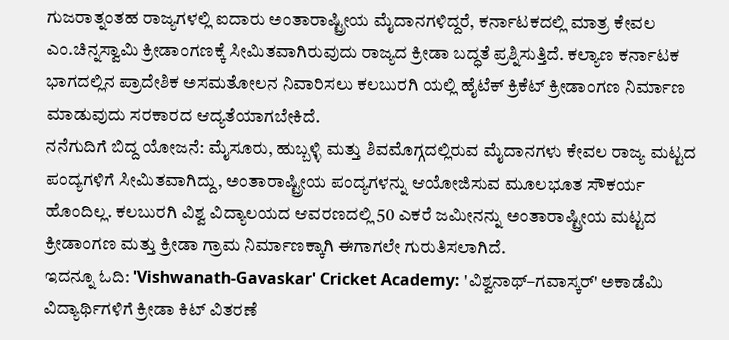ಗುಜರಾತ್ನಂತಹ ರಾಜ್ಯಗಳಲ್ಲಿ ಐದಾರು ಅಂತಾರಾಷ್ಟ್ರೀಯ ಮೈದಾನಗಳಿದ್ದರೆ, ಕರ್ನಾಟಕದಲ್ಲಿ ಮಾತ್ರ ಕೇವಲ ಎಂ.ಚಿನ್ನಸ್ವಾಮಿ ಕ್ರೀಡಾಂಗಣಕ್ಕೆ ಸೀಮಿತವಾಗಿರುವುದು ರಾಜ್ಯದ ಕ್ರೀಡಾ ಬದ್ಧತೆ ಪ್ರಶ್ನಿಸುತ್ತಿದೆ. ಕಲ್ಯಾಣ ಕರ್ನಾಟಕ ಭಾಗದಲ್ಲಿನ ಪ್ರಾದೇಶಿಕ ಅಸಮತೋಲನ ನಿವಾರಿಸಲು ಕಲಬುರಗಿ ಯಲ್ಲಿ ಹೈಟೆಕ್ ಕ್ರಿಕೆಟ್ ಕ್ರೀಡಾಂಗಣ ನಿರ್ಮಾಣ ಮಾಡುವುದು ಸರಕಾರದ ಆದ್ಯತೆಯಾಗಬೇಕಿದೆ.
ನನೆಗುದಿಗೆ ಬಿದ್ದ ಯೋಜನೆ: ಮೈಸೂರು, ಹುಬ್ಬಳ್ಳಿ ಮತ್ತು ಶಿವಮೊಗ್ಗದಲ್ಲಿರುವ ಮೈದಾನಗಳು ಕೇವಲ ರಾಜ್ಯ ಮಟ್ಟದ ಪಂದ್ಯಗಳಿಗೆ ಸೀಮಿತವಾಗಿದ್ದು, ಅಂತಾರಾಷ್ಟ್ರೀಯ ಪಂದ್ಯಗಳನ್ನು ಆಯೋಜಿಸುವ ಮೂಲಭೂತ ಸೌಕರ್ಯ ಹೊಂದಿಲ್ಲ. ಕಲಬುರಗಿ ವಿಶ್ವ ವಿದ್ಯಾಲಯದ ಆವರಣದಲ್ಲಿ 50 ಎಕರೆ ಜಮೀನನ್ನು ಅಂತಾರಾಷ್ಟ್ರೀಯ ಮಟ್ಟದ ಕ್ರೀಡಾಂಗಣ ಮತ್ತು ಕ್ರೀಡಾ ಗ್ರಾಮ ನಿರ್ಮಾಣಕ್ಕಾಗಿ ಈಗಾಗಲೇ ಗುರುತಿಸಲಾಗಿದೆ.
ಇದನ್ನೂ ಓದಿ: 'Vishwanath-Gavaskar' Cricket Academy: 'ವಿಶ್ವನಾಥ್–ಗವಾಸ್ಕರ್' ಅಕಾಡೆಮಿ ವಿದ್ಯಾರ್ಥಿಗಳಿಗೆ ಕ್ರೀಡಾ ಕಿಟ್ ವಿತರಣೆ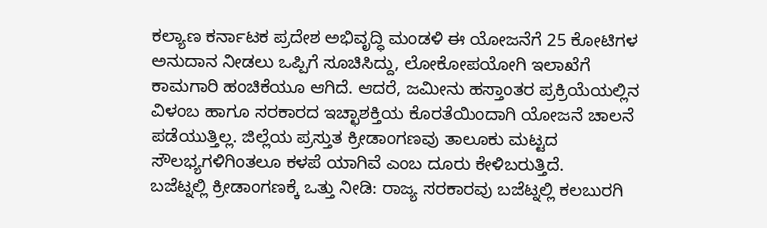ಕಲ್ಯಾಣ ಕರ್ನಾಟಕ ಪ್ರದೇಶ ಅಭಿವೃದ್ಧಿ ಮಂಡಳಿ ಈ ಯೋಜನೆಗೆ 25 ಕೋಟಿಗಳ ಅನುದಾನ ನೀಡಲು ಒಪ್ಪಿಗೆ ಸೂಚಿಸಿದ್ದು, ಲೋಕೋಪಯೋಗಿ ಇಲಾಖೆಗೆ ಕಾಮಗಾರಿ ಹಂಚಿಕೆಯೂ ಆಗಿದೆ. ಆದರೆ, ಜಮೀನು ಹಸ್ತಾಂತರ ಪ್ರಕ್ರಿಯೆಯಲ್ಲಿನ ವಿಳಂಬ ಹಾಗೂ ಸರಕಾರದ ಇಚ್ಛಾಶಕ್ತಿಯ ಕೊರತೆಯಿಂದಾಗಿ ಯೋಜನೆ ಚಾಲನೆ ಪಡೆಯುತ್ತಿಲ್ಲ. ಜಿಲ್ಲೆಯ ಪ್ರಸ್ತುತ ಕ್ರೀಡಾಂಗಣವು ತಾಲೂಕು ಮಟ್ಟದ ಸೌಲಭ್ಯಗಳಿಗಿಂತಲೂ ಕಳಪೆ ಯಾಗಿವೆ ಎಂಬ ದೂರು ಕೇಳಿಬರುತ್ತಿದೆ.
ಬಜೆಟ್ನಲ್ಲಿ ಕ್ರೀಡಾಂಗಣಕ್ಕೆ ಒತ್ತು ನೀಡಿ: ರಾಜ್ಯ ಸರಕಾರವು ಬಜೆಟ್ನಲ್ಲಿ ಕಲಬುರಗಿ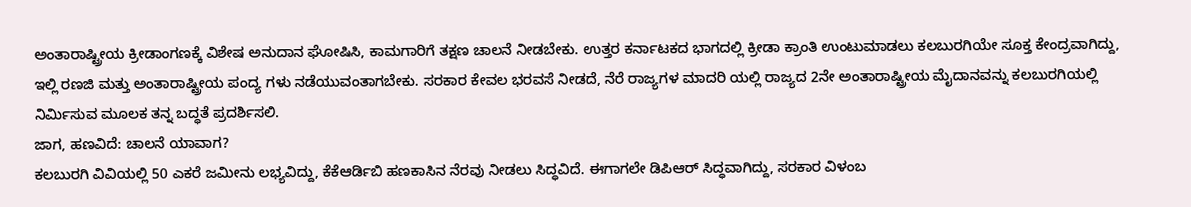ಅಂತಾರಾಷ್ಟ್ರೀಯ ಕ್ರೀಡಾಂಗಣಕ್ಕೆ ವಿಶೇಷ ಅನುದಾನ ಘೋಷಿಸಿ, ಕಾಮಗಾರಿಗೆ ತಕ್ಷಣ ಚಾಲನೆ ನೀಡಬೇಕು. ಉತ್ತರ ಕರ್ನಾಟಕದ ಭಾಗದಲ್ಲಿ ಕ್ರೀಡಾ ಕ್ರಾಂತಿ ಉಂಟುಮಾಡಲು ಕಲಬುರಗಿಯೇ ಸೂಕ್ತ ಕೇಂದ್ರವಾಗಿದ್ದು, ಇಲ್ಲಿ ರಣಜಿ ಮತ್ತು ಅಂತಾರಾಷ್ಟ್ರೀಯ ಪಂದ್ಯ ಗಳು ನಡೆಯುವಂತಾಗಬೇಕು. ಸರಕಾರ ಕೇವಲ ಭರವಸೆ ನೀಡದೆ, ನೆರೆ ರಾಜ್ಯಗಳ ಮಾದರಿ ಯಲ್ಲಿ ರಾಜ್ಯದ 2ನೇ ಅಂತಾರಾಷ್ಟ್ರೀಯ ಮೈದಾನವನ್ನು ಕಲಬುರಗಿಯಲ್ಲಿ ನಿರ್ಮಿಸುವ ಮೂಲಕ ತನ್ನ ಬದ್ಧತೆ ಪ್ರದರ್ಶಿಸಲಿ.
ಜಾಗ, ಹಣವಿದೆ: ಚಾಲನೆ ಯಾವಾಗ?
ಕಲಬುರಗಿ ವಿವಿಯಲ್ಲಿ 50 ಎಕರೆ ಜಮೀನು ಲಭ್ಯವಿದ್ದು, ಕೆಕೆಆರ್ಡಿಬಿ ಹಣಕಾಸಿನ ನೆರವು ನೀಡಲು ಸಿದ್ಧವಿದೆ. ಈಗಾಗಲೇ ಡಿಪಿಆರ್ ಸಿದ್ಧವಾಗಿದ್ದು, ಸರಕಾರ ವಿಳಂಬ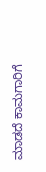ಮಾಡದೆ ಕಾಮಗಾರಿಗೆ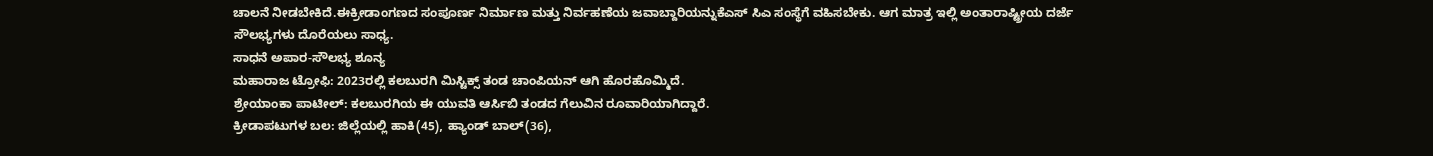ಚಾಲನೆ ನೀಡಬೇಕಿದೆ.ಈಕ್ರೀಡಾಂಗಣದ ಸಂಪೂರ್ಣ ನಿರ್ಮಾಣ ಮತ್ತು ನಿರ್ವಹಣೆಯ ಜವಾಬ್ದಾರಿಯನ್ನುಕೆಎಸ್ ಸಿಎ ಸಂಸ್ಥೆಗೆ ವಹಿಸಬೇಕು. ಆಗ ಮಾತ್ರ ಇಲ್ಲಿ ಅಂತಾರಾಷ್ಟ್ರೀಯ ದರ್ಜೆ ಸೌಲಭ್ಯಗಳು ದೊರೆಯಲು ಸಾಧ್ಯ.
ಸಾಧನೆ ಅಪಾರ-ಸೌಲಭ್ಯ ಶೂನ್ಯ
ಮಹಾರಾಜ ಟ್ರೋಫಿ: 2023ರಲ್ಲಿ ಕಲಬುರಗಿ ಮಿಸ್ಟಿಕ್ಸ್ ತಂಡ ಚಾಂಪಿಯನ್ ಆಗಿ ಹೊರಹೊಮ್ಮಿದೆ.
ಶ್ರೇಯಾಂಕಾ ಪಾಟೀಲ್: ಕಲಬುರಗಿಯ ಈ ಯುವತಿ ಆರ್ಸಿಬಿ ತಂಡದ ಗೆಲುವಿನ ರೂವಾರಿಯಾಗಿದ್ದಾರೆ.
ಕ್ರೀಡಾಪಟುಗಳ ಬಲ: ಜಿಲ್ಲೆಯಲ್ಲಿ ಹಾಕಿ(45), ಹ್ಯಾಂಡ್ ಬಾಲ್(36),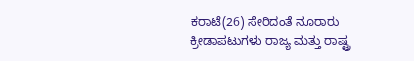ಕರಾಟೆ(26) ಸೇರಿದಂತೆ ನೂರಾರು ಕ್ರೀಡಾಪಟುಗಳು ರಾಜ್ಯ ಮತ್ತು ರಾಷ್ಟ್ರ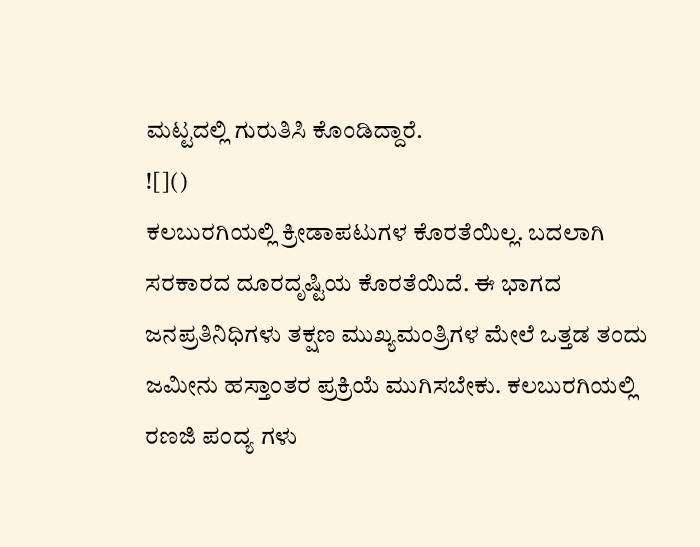ಮಟ್ಟದಲ್ಲಿ ಗುರುತಿಸಿ ಕೊಂಡಿದ್ದಾರೆ.
![]()
ಕಲಬುರಗಿಯಲ್ಲಿ ಕ್ರೀಡಾಪಟುಗಳ ಕೊರತೆಯಿಲ್ಲ. ಬದಲಾಗಿ ಸರಕಾರದ ದೂರದೃಷ್ಟಿಯ ಕೊರತೆಯಿದೆ. ಈ ಭಾಗದ ಜನಪ್ರತಿನಿಧಿಗಳು ತಕ್ಷಣ ಮುಖ್ಯಮಂತ್ರಿಗಳ ಮೇಲೆ ಒತ್ತಡ ತಂದು ಜಮೀನು ಹಸ್ತಾಂತರ ಪ್ರಕ್ರಿಯೆ ಮುಗಿಸಬೇಕು. ಕಲಬುರಗಿಯಲ್ಲಿ ರಣಜಿ ಪಂದ್ಯ ಗಳು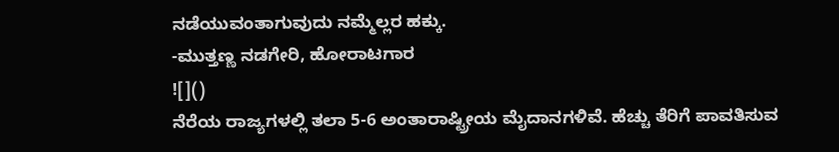ನಡೆಯುವಂತಾಗುವುದು ನಮ್ಮೆಲ್ಲರ ಹಕ್ಕು.
-ಮುತ್ತಣ್ಣ ನಡಗೇರಿ, ಹೋರಾಟಗಾರ
![]()
ನೆರೆಯ ರಾಜ್ಯಗಳಲ್ಲಿ ತಲಾ 5-6 ಅಂತಾರಾಷ್ಟ್ರೀಯ ಮೈದಾನಗಳಿವೆ. ಹೆಚ್ಚು ತೆರಿಗೆ ಪಾವತಿಸುವ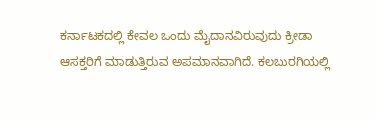ಕರ್ನಾಟಕದಲ್ಲಿ ಕೇವಲ ಒಂದು ಮೈದಾನವಿರುವುದು ಕ್ರೀಡಾ ಆಸಕ್ತರಿಗೆ ಮಾಡುತ್ತಿರುವ ಅಪಮಾನವಾಗಿದೆ. ಕಲಬುರಗಿಯಲ್ಲಿ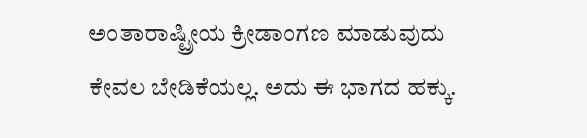ಅಂತಾರಾಷ್ಟ್ರೀಯ ಕ್ರೀಡಾಂಗಣ ಮಾಡುವುದು ಕೇವಲ ಬೇಡಿಕೆಯಲ್ಲ. ಅದು ಈ ಭಾಗದ ಹಕ್ಕು.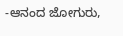-ಆನಂದ ಜೋಗುರು,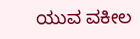ಯುವ ವಕೀಲ